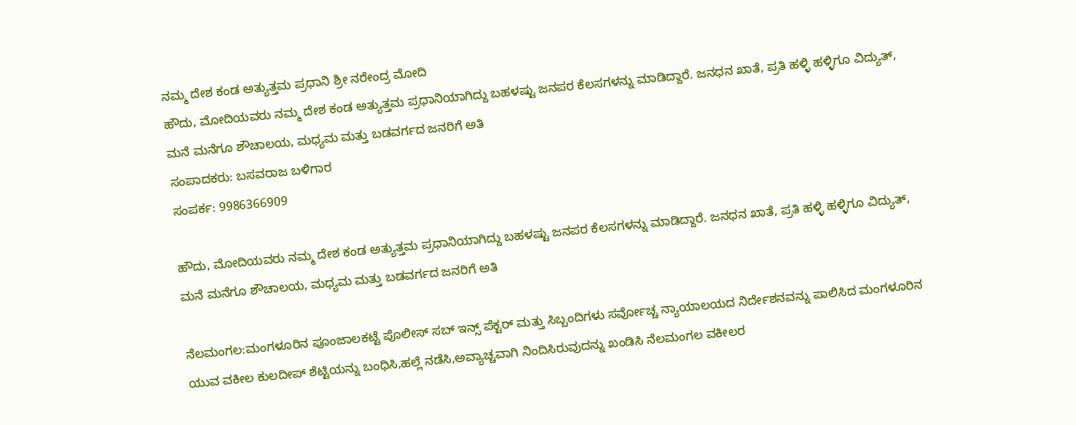ನಮ್ಮ ದೇಶ ಕಂಡ ಅತ್ಯುತ್ತಮ ಪ್ರಧಾನಿ ಶ್ರೀ ನರೇಂದ್ರ ಮೋದಿ
ಹೌದು, ಮೋದಿಯವರು ನಮ್ಮ ದೇಶ ಕಂಡ ಅತ್ಯುತ್ತಮ ಪ್ರಧಾನಿಯಾಗಿದ್ದು ಬಹಳಷ್ಟು ಜನಪರ ಕೆಲಸಗಳನ್ನು ಮಾಡಿದ್ದಾರೆ. ಜನಧನ ಖಾತೆ, ಪ್ರತಿ ಹಳ್ಳಿ ಹಳ್ಳಿಗೂ ವಿದ್ಯುತ್, ಮನೆ ಮನೆಗೂ ಶೌಚಾಲಯ, ಮಧ್ಯಮ ಮತ್ತು ಬಡವರ್ಗದ ಜನರಿಗೆ ಅತಿ
ಸಂಪಾದಕರು: ಬಸವರಾಜ ಬಳಿಗಾರ
ಸಂಪರ್ಕ: 9986366909

ಹೌದು, ಮೋದಿಯವರು ನಮ್ಮ ದೇಶ ಕಂಡ ಅತ್ಯುತ್ತಮ ಪ್ರಧಾನಿಯಾಗಿದ್ದು ಬಹಳಷ್ಟು ಜನಪರ ಕೆಲಸಗಳನ್ನು ಮಾಡಿದ್ದಾರೆ. ಜನಧನ ಖಾತೆ, ಪ್ರತಿ ಹಳ್ಳಿ ಹಳ್ಳಿಗೂ ವಿದ್ಯುತ್, ಮನೆ ಮನೆಗೂ ಶೌಚಾಲಯ, ಮಧ್ಯಮ ಮತ್ತು ಬಡವರ್ಗದ ಜನರಿಗೆ ಅತಿ

ನೆಲಮಂಗಲ:ಮಂಗಳೂರಿನ ಪೂಂಜಾಲಕಟ್ಟೆ ಪೊಲೀಸ್ ಸಬ್ ಇನ್ಸ್ ಪೆಕ್ಟರ್ ಮತ್ತು ಸಿಬ್ಬಂದಿಗಳು ಸರ್ವೋಚ್ಚ ನ್ಯಾಯಾಲಯದ ನಿರ್ದೇಶನವನ್ನು ಪಾಲಿಸಿದ ಮಂಗಳೂರಿನ ಯುವ ವಕೀಲ ಕುಲದೀಪ್ ಶೆಟ್ಟಿಯನ್ನು ಬಂಧಿಸಿ,ಹಲ್ಲೆ ನಡೆಸಿ,ಅವ್ಯಾಚ್ಚವಾಗಿ ನಿಂದಿಸಿರುವುದನ್ನು ಖಂಡಿಸಿ ನೆಲಮಂಗಲ ವಕೀಲರ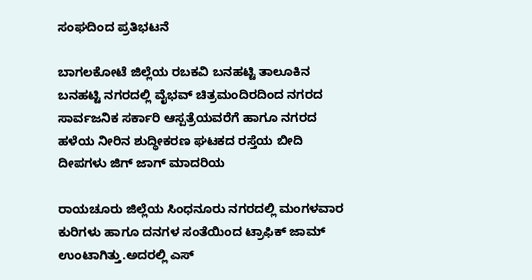ಸಂಘದಿಂದ ಪ್ರತಿಭಟನೆ

ಬಾಗಲಕೋಟೆ ಜಿಲ್ಲೆಯ ರಬಕವಿ ಬನಹಟ್ಟಿ ತಾಲೂಕಿನ ಬನಹಟ್ಟಿ ನಗರದಲ್ಲಿ ವೈಭವ್ ಚಿತ್ರಮಂದಿರದಿಂದ ನಗರದ ಸಾರ್ವಜನಿಕ ಸರ್ಕಾರಿ ಆಸ್ಪತ್ರೆಯವರೆಗೆ ಹಾಗೂ ನಗರದ ಹಳೆಯ ನೀರಿನ ಶುದ್ಧೀಕರಣ ಘಟಕದ ರಸ್ತೆಯ ಬೀದಿ ದೀಪಗಳು ಜಿಗ್ ಜಾಗ್ ಮಾದರಿಯ

ರಾಯಚೂರು ಜಿಲ್ಲೆಯ ಸಿಂಧನೂರು ನಗರದಲ್ಲಿ ಮಂಗಳವಾರ ಕುರಿಗಳು ಹಾಗೂ ದನಗಳ ಸಂತೆಯಿಂದ ಟ್ರಾಫಿಕ್ ಜಾಮ್ ಉಂಟಾಗಿತ್ತು.ಅದರಲ್ಲಿ ಎಸ್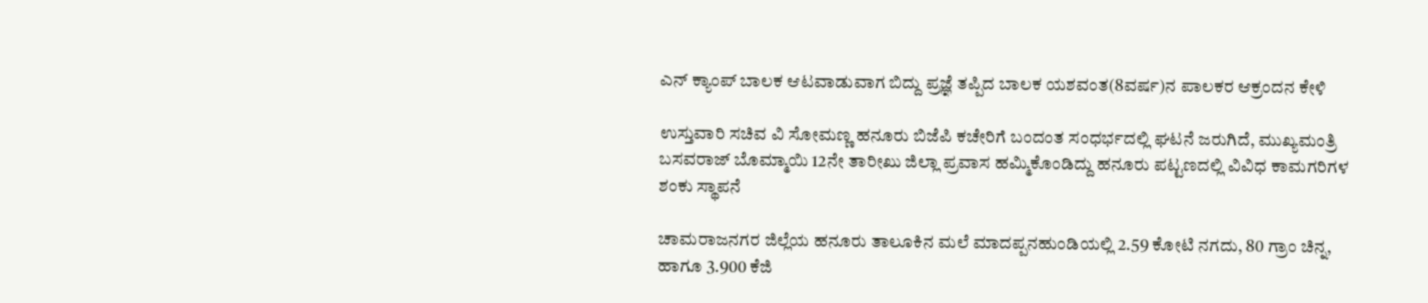ಎನ್ ಕ್ಯಾಂಪ್ ಬಾಲಕ ಆಟವಾಡುವಾಗ ಬಿದ್ದು ಪ್ರಜ್ಞೆ ತಪ್ಪಿದ ಬಾಲಕ ಯಶವಂತ(8ವರ್ಷ)ನ ಪಾಲಕರ ಆಕ್ರಂದನ ಕೇಳಿ

ಉಸ್ತುವಾರಿ ಸಚಿವ ವಿ ಸೋಮಣ್ಣ ಹನೂರು ಬಿಜೆಪಿ ಕಚೇರಿಗೆ ಬಂದಂತ ಸಂಧರ್ಭದಲ್ಲಿ ಘಟನೆ ಜರುಗಿದೆ, ಮುಖ್ಯಮಂತ್ರಿ ಬಸವರಾಜ್ ಬೊಮ್ಮಾಯಿ 12ನೇ ತಾರೀಖು ಜಿಲ್ಲಾ ಪ್ರವಾಸ ಹಮ್ಮಿಕೊಂಡಿದ್ದು ಹನೂರು ಪಟ್ಟಣದಲ್ಲಿ ವಿವಿಧ ಕಾಮಗರಿಗಳ ಶಂಕು ಸ್ಥಾಪನೆ

ಚಾಮರಾಜನಗರ ಜಿಲ್ಲೆಯ ಹನೂರು ತಾಲೂಕಿನ ಮಲೆ ಮಾದಪ್ಪನಹುಂಡಿಯಲ್ಲಿ 2.59 ಕೋಟಿ ನಗದು, 80 ಗ್ರಾಂ ಚಿನ್ನ, ಹಾಗೂ 3.900 ಕೆಜಿ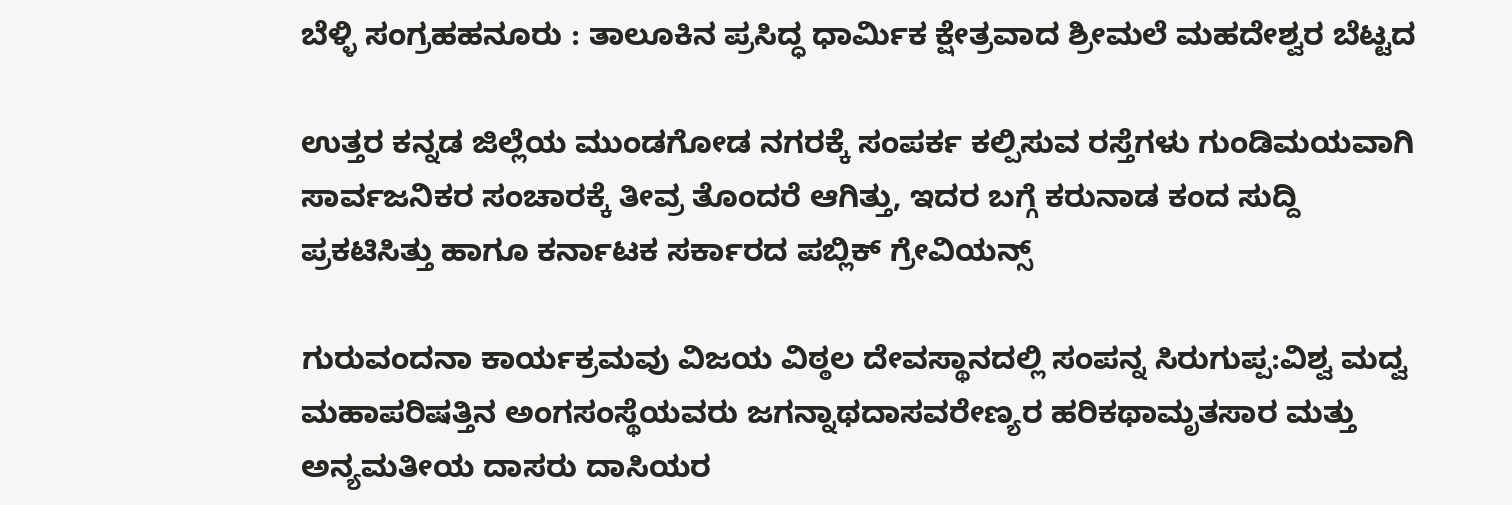ಬೆಳ್ಳಿ ಸಂಗ್ರಹಹನೂರು : ತಾಲೂಕಿನ ಪ್ರಸಿದ್ಧ ಧಾರ್ಮಿಕ ಕ್ಷೇತ್ರವಾದ ಶ್ರೀಮಲೆ ಮಹದೇಶ್ವರ ಬೆಟ್ಟದ

ಉತ್ತರ ಕನ್ನಡ ಜಿಲ್ಲೆಯ ಮುಂಡಗೋಡ ನಗರಕ್ಕೆ ಸಂಪರ್ಕ ಕಲ್ಪಿಸುವ ರಸ್ತೆಗಳು ಗುಂಡಿಮಯವಾಗಿ ಸಾರ್ವಜನಿಕರ ಸಂಚಾರಕ್ಕೆ ತೀವ್ರ ತೊಂದರೆ ಆಗಿತ್ತು, ಇದರ ಬಗ್ಗೆ ಕರುನಾಡ ಕಂದ ಸುದ್ದಿ ಪ್ರಕಟಿಸಿತ್ತು ಹಾಗೂ ಕರ್ನಾಟಕ ಸರ್ಕಾರದ ಪಬ್ಲಿಕ್ ಗ್ರೇವಿಯನ್ಸ್

ಗುರುವಂದನಾ ಕಾರ್ಯಕ್ರಮವು ವಿಜಯ ವಿಠ್ಠಲ ದೇವಸ್ಥಾನದಲ್ಲಿ ಸಂಪನ್ನ ಸಿರುಗುಪ್ಪ:ವಿಶ್ವ ಮದ್ವ ಮಹಾಪರಿಷತ್ತಿನ ಅಂಗಸಂಸ್ಥೆಯವರು ಜಗನ್ನಾಥದಾಸವರೇಣ್ಯರ ಹರಿಕಥಾಮೃತಸಾರ ಮತ್ತು ಅನ್ಯಮತೀಯ ದಾಸರು ದಾಸಿಯರ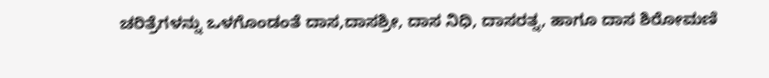ಚರಿತ್ರೆಗಳನ್ನು ಒಳಗೊಂಡಂತೆ ದಾಸ,ದಾಸಶ್ರೀ, ದಾಸ ನಿಧಿ, ದಾಸರತ್ನ, ಹಾಗೂ ದಾಸ ಶಿರೋಮಣಿ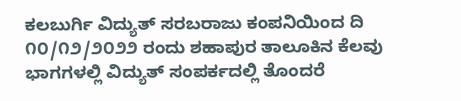ಕಲಬುರ್ಗಿ ವಿದ್ಯುತ್ ಸರಬರಾಜು ಕಂಪನಿಯಿಂದ ದಿ ೧೦/೧೨/೨೦೨೨ ರಂದು ಶಹಾಪುರ ತಾಲೂಕಿನ ಕೆಲವು ಭಾಗಗಳಲ್ಲಿ ವಿದ್ಯುತ್ ಸಂಪರ್ಕದಲ್ಲಿ ತೊಂದರೆ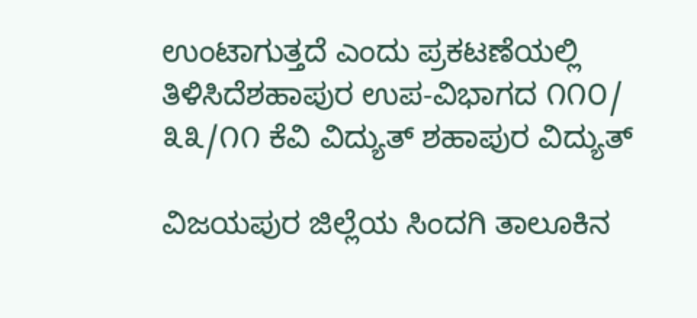ಉಂಟಾಗುತ್ತದೆ ಎಂದು ಪ್ರಕಟಣೆಯಲ್ಲಿ ತಿಳಿಸಿದೆಶಹಾಪುರ ಉಪ-ವಿಭಾಗದ ೧೧೦/ ೩೩/೧೧ ಕೆವಿ ವಿದ್ಯುತ್ ಶಹಾಪುರ ವಿದ್ಯುತ್

ವಿಜಯಪುರ ಜಿಲ್ಲೆಯ ಸಿಂದಗಿ ತಾಲೂಕಿನ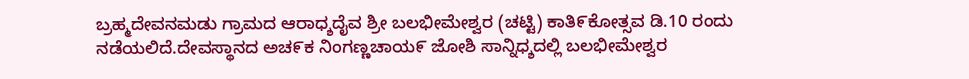ಬ್ರಹ್ಮದೇವನಮಡು ಗ್ರಾಮದ ಆರಾಧ್ಶದೈವ ಶ್ರೀ ಬಲಭೀಮೇಶ್ವರ (ಚಟ್ಟಿ) ಕಾತಿ೯ಕೋತ್ಸವ ಡಿ.10 ರಂದು ನಡೆಯಲಿದೆ.ದೇವಸ್ಥಾನದ ಅಚ೯ಕ ನಿಂಗಣ್ಣಚಾಯ೯ ಜೋಶಿ ಸಾನ್ನಿಧ್ಶದಲ್ಲಿ ಬಲಭೀಮೇಶ್ವರ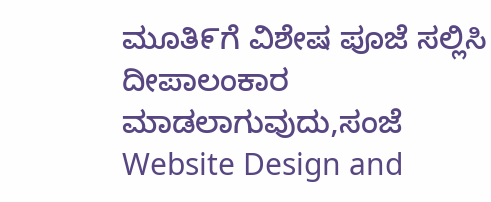ಮೂತಿ೯ಗೆ ವಿಶೇಷ ಪೂಜೆ ಸಲ್ಲಿಸಿ ದೀಪಾಲಂಕಾರ ಮಾಡಲಾಗುವುದು,ಸಂಜೆ
Website Design and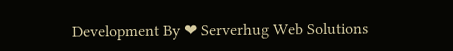Development By ❤ Serverhug Web Solutions